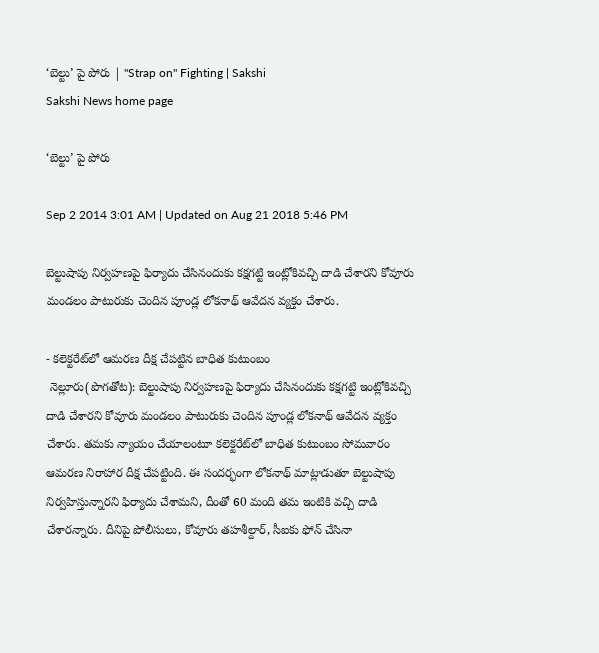‘బెల్టు’ పై పోరు | "Strap on" Fighting | Sakshi
Sakshi News home page

‘బెల్టు’ పై పోరు

Sep 2 2014 3:01 AM | Updated on Aug 21 2018 5:46 PM

బెల్టుషాపు నిర్వహణపై ఫిర్యాదు చేసినందుకు కక్షగట్టి ఇంట్లోకివచ్చి దాడి చేశారని కోవూరు మండలం పాటురుకు చెందిన పూండ్ల లోకనాథ్ ఆవేదన వ్యక్తం చేశారు.

- కలెక్టరేట్‌లో ఆమరణ దీక్ష చేపట్టిన బాధిత కుటుంబం
 నెల్లూరు(పొగతోట): బెల్టుషాపు నిర్వహణపై ఫిర్యాదు చేసినందుకు కక్షగట్టి ఇంట్లోకివచ్చి దాడి చేశారని కోవూరు మండలం పాటురుకు చెందిన పూండ్ల లోకనాథ్ ఆవేదన వ్యక్తం చేశారు. తమకు న్యాయం చేయాలంటూ కలెక్టరేట్‌లో బాధిత కుటుంబం సోమవారం ఆమరణ నిరాహార దీక్ష చేపట్టింది. ఈ సందర్భంగా లోకనాథ్ మాట్లాడుతూ బెల్టుషాపు నిర్వహిస్తున్నారని ఫిర్యాదు చేశామని, దీంతో 60 మంది తమ ఇంటికి వచ్చి దాడి చేశారన్నారు. దీనిపై పోలీసులు, కోవూరు తహశీల్దార్, సీఐకు ఫోన్ చేసినా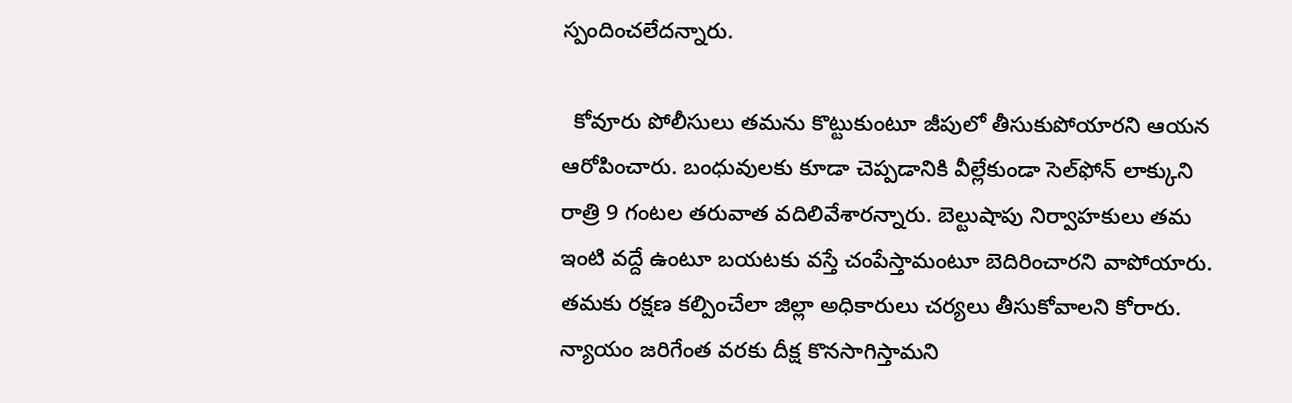స్పందించలేదన్నారు.

  కోవూరు పోలీసులు తమను కొట్టుకుంటూ జీపులో తీసుకుపోయారని ఆయన ఆరోపించారు. బంధువులకు కూడా చెప్పడానికి వీల్లేకుండా సెల్‌ఫోన్ లాక్కుని రాత్రి 9 గంటల తరువాత వదిలివేశారన్నారు. బెల్టుషాపు నిర్వాహకులు తమ ఇంటి వద్దే ఉంటూ బయటకు వస్తే చంపేస్తామంటూ బెదిరించారని వాపోయారు. తమకు రక్షణ కల్పించేలా జిల్లా అధికారులు చర్యలు తీసుకోవాలని కోరారు. న్యాయం జరిగేంత వరకు దీక్ష కొనసాగిస్తామని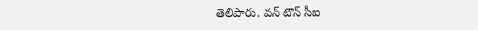తెలిపారు. వన్ టౌన్ సీఐ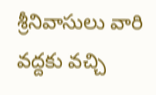శ్రీనివాసులు వారి వద్దకు వచ్చి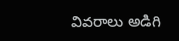వివరాలు అడిగి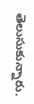తెలుసుకున్నారు.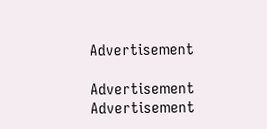Advertisement

Advertisement
Advertisement